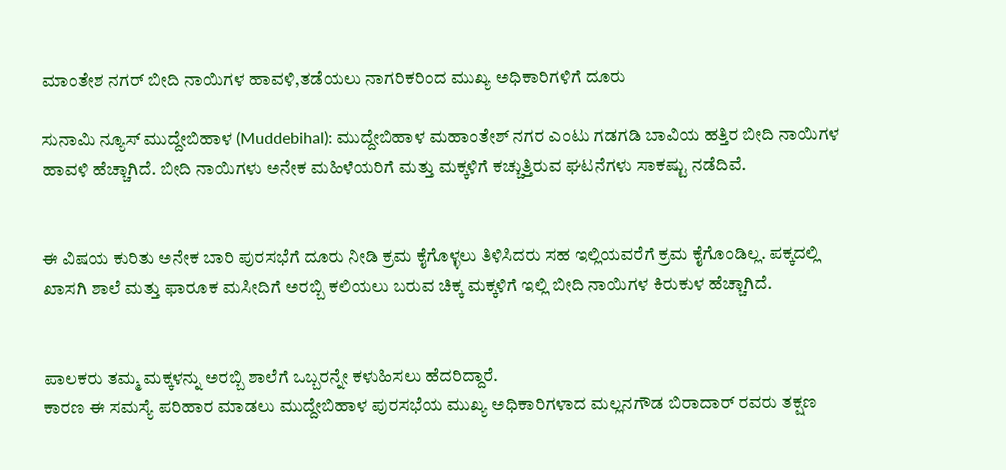ಮಾಂತೇಶ ನಗರ್ ಬೀದಿ ನಾಯಿಗಳ ಹಾವಳಿ,ತಡೆಯಲು ನಾಗರಿಕರಿಂದ ಮುಖ್ಯ ಅಧಿಕಾರಿಗಳಿಗೆ ದೂರು

ಸುನಾಮಿ ನ್ಯೂಸ್ ಮುದ್ದೇಬಿಹಾಳ (Muddebihal): ಮುದ್ದೇಬಿಹಾಳ ಮಹಾಂತೇಶ್ ನಗರ ಎಂಟು ಗಡಗಡಿ ಬಾವಿಯ ಹತ್ತಿರ ಬೀದಿ ನಾಯಿಗಳ ಹಾವಳಿ ಹೆಚ್ಚಾಗಿದೆ. ಬೀದಿ ನಾಯಿಗಳು ಅನೇಕ ಮಹಿಳೆಯರಿಗೆ ಮತ್ತು ಮಕ್ಕಳಿಗೆ ಕಚ್ಚುತ್ತಿರುವ ಘಟನೆಗಳು ಸಾಕಷ್ಟು ನಡೆದಿವೆ.


ಈ ವಿಷಯ ಕುರಿತು ಅನೇಕ ಬಾರಿ ಪುರಸಭೆಗೆ ದೂರು ನೀಡಿ ಕ್ರಮ ಕೈಗೊಳ್ಳಲು ತಿಳಿಸಿದರು ಸಹ ಇಲ್ಲಿಯವರೆಗೆ ಕ್ರಮ ಕೈಗೊಂಡಿಲ್ಲ. ಪಕ್ಕದಲ್ಲಿ ಖಾಸಗಿ ಶಾಲೆ ಮತ್ತು ಫಾರೂಕ ಮಸೀದಿಗೆ ಅರಬ್ಬಿ ಕಲಿಯಲು ಬರುವ ಚಿಕ್ಕ ಮಕ್ಕಳಿಗೆ ಇಲ್ಲಿ ಬೀದಿ ನಾಯಿಗಳ ಕಿರುಕುಳ ಹೆಚ್ಚಾಗಿದೆ.


ಪಾಲಕರು ತಮ್ಮ ಮಕ್ಕಳನ್ನು ಅರಬ್ಬಿ ಶಾಲೆಗೆ ಒಬ್ಬರನ್ನೇ ಕಳುಹಿಸಲು ಹೆದರಿದ್ದಾರೆ.
ಕಾರಣ ಈ ಸಮಸ್ಯೆ ಪರಿಹಾರ ಮಾಡಲು ಮುದ್ದೇಬಿಹಾಳ ಪುರಸಭೆಯ ಮುಖ್ಯ ಅಧಿಕಾರಿಗಳಾದ ಮಲ್ಲನಗೌಡ ಬಿರಾದಾರ್ ರವರು ತಕ್ಷಣ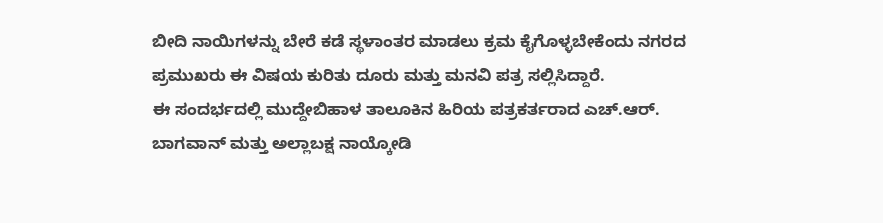ಬೀದಿ ನಾಯಿಗಳನ್ನು ಬೇರೆ ಕಡೆ ಸ್ಥಳಾಂತರ ಮಾಡಲು ಕ್ರಮ ಕೈಗೊಳ್ಳಬೇಕೆಂದು ನಗರದ ಪ್ರಮುಖರು ಈ ವಿಷಯ ಕುರಿತು ದೂರು ಮತ್ತು ಮನವಿ ಪತ್ರ ಸಲ್ಲಿಸಿದ್ದಾರೆ.
ಈ ಸಂದರ್ಭದಲ್ಲಿ ಮುದ್ದೇಬಿಹಾಳ ತಾಲೂಕಿನ ಹಿರಿಯ ಪತ್ರಕರ್ತರಾದ ಎಚ್.ಆರ್. ಬಾಗವಾನ್ ಮತ್ತು ಅಲ್ಲಾಬಕ್ಷ ನಾಯ್ಕೋಡಿ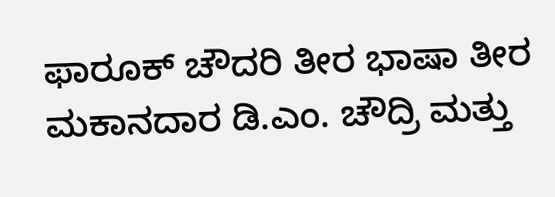ಫಾರೂಕ್ ಚೌದರಿ ತೀರ ಭಾಷಾ ತೀರ ಮಕಾನದಾರ ಡಿ.ಎಂ. ಚೌದ್ರಿ ಮತ್ತು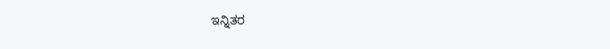ಇನ್ನಿತರ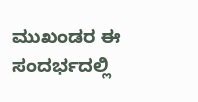ಮುಖಂಡರ ಈ ಸಂದರ್ಭದಲ್ಲಿ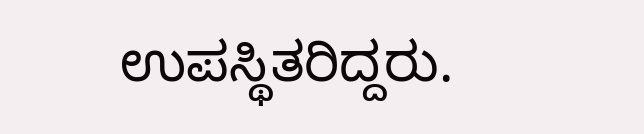ಉಪಸ್ಥಿತರಿದ್ದರು.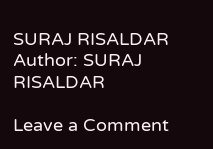SURAJ RISALDAR
Author: SURAJ RISALDAR

Leave a Comment